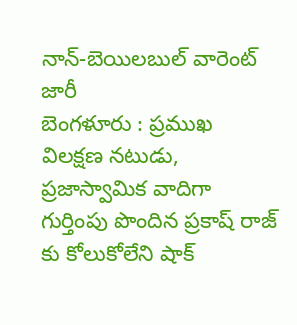నాన్-బెయిలబుల్ వారెంట్ జారీ
బెంగళూరు : ప్రముఖ విలక్షణ నటుడు, ప్రజాస్వామిక వాదిగా గుర్తింపు పొందిన ప్రకాష్ రాజ్ కు కోలుకోలేని షాక్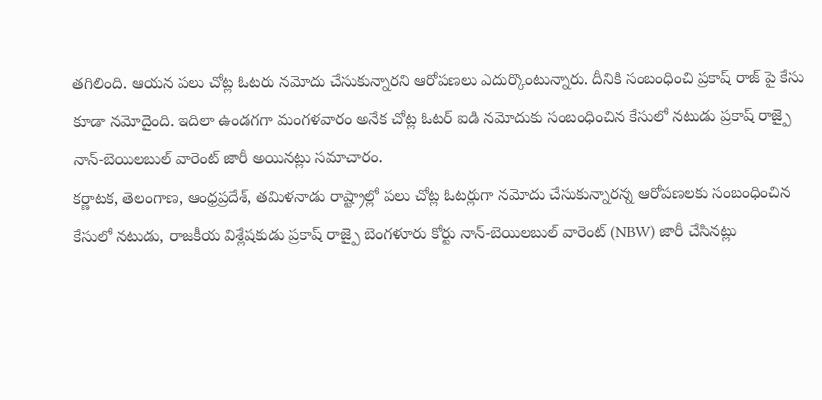తగిలింది. ఆయన పలు చోట్ల ఓటరు నమోదు చేసుకున్నారని ఆరోపణలు ఎదుర్కొంటున్నారు. దీనికి సంబంధించి ప్రకాష్ రాజ్ పై కేసు కూడా నమోదైంది. ఇదిలా ఉండగగా మంగళవారం అనేక చోట్ల ఓటర్ ఐడి నమోదుకు సంబంధించిన కేసులో నటుడు ప్రకాష్ రాజ్పై నాన్-బెయిలబుల్ వారెంట్ జారీ అయినట్లు సమాచారం.
కర్ణాటక, తెలంగాణ, ఆంధ్రప్రదేశ్, తమిళనాడు రాష్ట్రాల్లో పలు చోట్ల ఓటర్లుగా నమోదు చేసుకున్నారన్న ఆరోపణలకు సంబంధించిన కేసులో నటుడు, రాజకీయ విశ్లేషకుడు ప్రకాష్ రాజ్పై బెంగళూరు కోర్టు నాన్-బెయిలబుల్ వారెంట్ (NBW) జారీ చేసినట్లు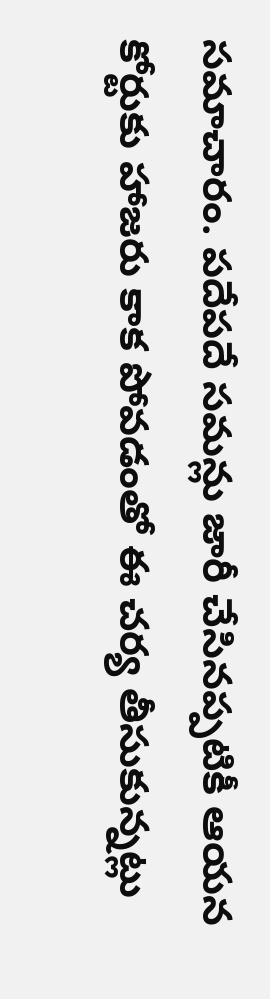సమాచారం. పదేపదే సమన్లు జారీ చేసినప్పటికీ ఆయన కోర్టుకు హాజరు కాక పోవడంతో ఈ చర్య తీసుకున్నట్లు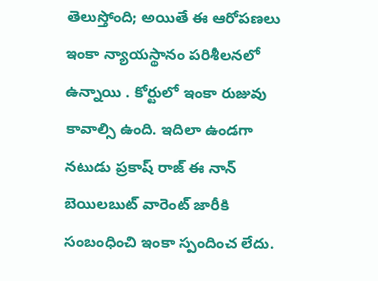తెలుస్తోంది; అయితే ఈ ఆరోపణలు ఇంకా న్యాయస్థానం పరిశీలనలో ఉన్నాయి . కోర్టులో ఇంకా రుజువు కావాల్సి ఉంది. ఇదిలా ఉండగా నటుడు ప్రకాష్ రాజ్ ఈ నాన్ బెయిలబుట్ వారెంట్ జారీకి సంబంధించి ఇంకా స్పందించ లేదు.